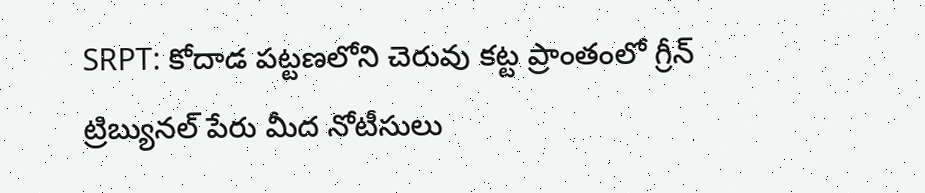SRPT: కోదాడ పట్టణలోని చెరువు కట్ట ప్రాంతంలో గ్రీన్ ట్రిబ్యునల్ పేరు మీద నోటీసులు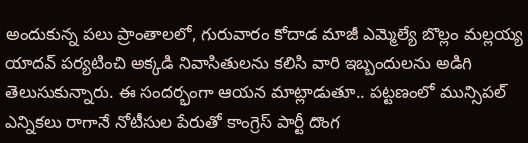అందుకున్న పలు ప్రాంతాలలో, గురువారం కోదాడ మాజీ ఎమ్మెల్యే బొల్లం మల్లయ్య యాదవ్ పర్యటించి అక్కడి నివాసితులను కలిసి వారి ఇబ్బందులను అడిగి తెలుసుకున్నారు. ఈ సందర్భంగా ఆయన మాట్లాడుతూ.. పట్టణంలో మున్సిపల్ ఎన్నికలు రాగానే నోటీసుల పేరుతో కాంగ్రెస్ పార్టీ దొంగ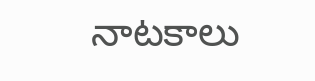నాటకాలు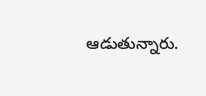ఆడుతున్నారు.